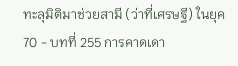ทะลุมิติมาช่วยสามี (ว่าที่เศรษฐี) ในยุค 70 - บทที่ 255 การคาดเดา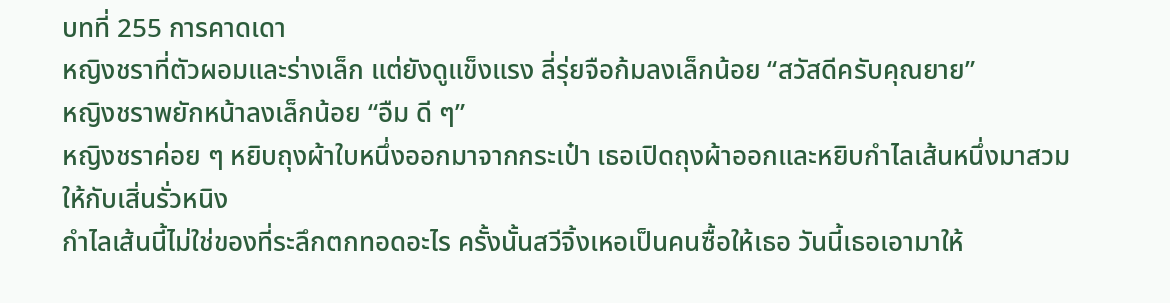บทที่ 255 การคาดเดา
หญิงชราที่ตัวผอมและร่างเล็ก แต่ยังดูแข็งแรง ลี่รุ่ยจือก้มลงเล็กน้อย “สวัสดีครับคุณยาย”
หญิงชราพยักหน้าลงเล็กน้อย “อืม ดี ๆ”
หญิงชราค่อย ๆ หยิบถุงผ้าใบหนึ่งออกมาจากกระเป๋า เธอเปิดถุงผ้าออกและหยิบกำไลเส้นหนึ่งมาสวมให้กับเสิ่นรั่วหนิง
กำไลเส้นนี้ไม่ใช่ของที่ระลึกตกทอดอะไร ครั้งนั้นสวีจิ้งเหอเป็นคนซื้อให้เธอ วันนี้เธอเอามาให้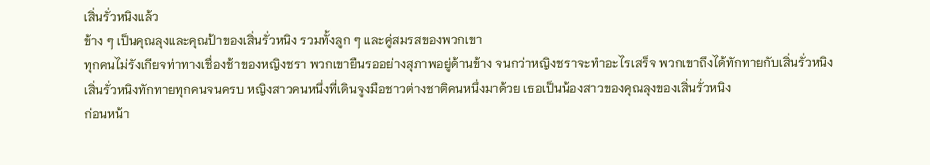เสิ่นรั่วหนิงแล้ว
ข้าง ๆ เป็นคุณลุงและคุณป้าของเสิ่นรั่วหนิง รวมทั้งลูก ๆ และคู่สมรสของพวกเขา
ทุกคนไม่รังเกียจท่าทางเชื่องช้าของหญิงชรา พวกเขายืนรออย่างสุภาพอยู่ด้านข้าง จนกว่าหญิงชราจะทำอะไรเสร็จ พวกเขาถึงได้ทักทายกับเสิ่นรั่วหนิง
เสิ่นรั่วหนิงทักทายทุกคนจนครบ หญิงสาวคนหนึ่งที่เดินจูงมือชาวต่างชาติคนหนึ่งมาด้วย เธอเป็นน้องสาวของคุณลุงของเสิ่นรั่วหนิง
ก่อนหน้า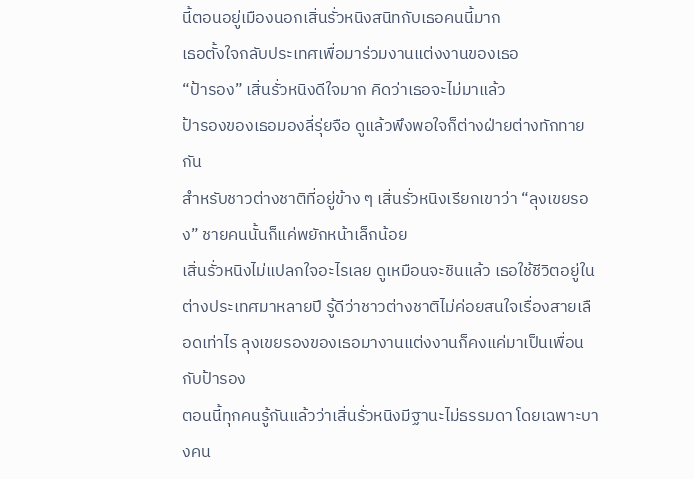นี้ตอนอยู่เมืองนอกเสิ่นรั่วหนิงสนิทกับเธอคนนี้มาก
เธอตั้งใจกลับประเทศเพื่อมาร่วมงานแต่งงานของเธอ
“ป้ารอง” เสิ่นรั่วหนิงดีใจมาก คิดว่าเธอจะไม่มาแล้ว
ป้ารองของเธอมองลี่รุ่ยจือ ดูแล้วพึงพอใจก็ต่างฝ่ายต่างทักทายกัน
สำหรับชาวต่างชาติที่อยู่ข้าง ๆ เสิ่นรั่วหนิงเรียกเขาว่า “ลุงเขยรอง” ชายคนนั้นก็แค่พยักหน้าเล็กน้อย
เสิ่นรั่วหนิงไม่แปลกใจอะไรเลย ดูเหมือนจะชินแล้ว เธอใช้ชีวิตอยู่ในต่างประเทศมาหลายปี รู้ดีว่าชาวต่างชาติไม่ค่อยสนใจเรื่องสายเลือดเท่าไร ลุงเขยรองของเธอมางานแต่งงานก็คงแค่มาเป็นเพื่อนกับป้ารอง
ตอนนี้ทุกคนรู้กันแล้วว่าเสิ่นรั่วหนิงมีฐานะไม่ธรรมดา โดยเฉพาะบางคน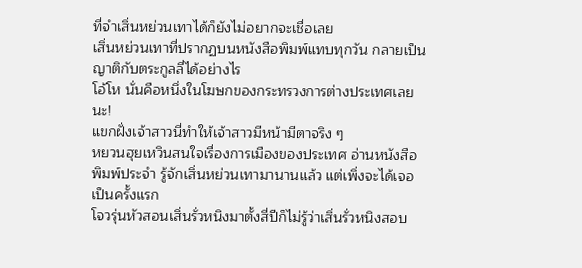ที่จำเสิ่นหย่วนเทาได้ก็ยังไม่อยากจะเชื่อเลย
เสิ่นหย่วนเทาที่ปรากฏบนหนังสือพิมพ์แทบทุกวัน กลายเป็นญาติกับตระกูลลี่ได้อย่างไร
โอ้โห นั่นคือหนึ่งในโฆษกของกระทรวงการต่างประเทศเลยนะ!
แขกฝั่งเจ้าสาวนี่ทำให้เจ้าสาวมีหน้ามีตาจริง ๆ
หยวนฮุยเหวินสนใจเรื่องการเมืองของประเทศ อ่านหนังสือพิมพ์ประจำ รู้จักเสิ่นหย่วนเทามานานแล้ว แต่เพิ่งจะได้เจอเป็นครั้งแรก
โจวรุ่นหัวสอนเสิ่นรั่วหนิงมาตั้งสี่ปีก็ไม่รู้ว่าเสิ่นรั่วหนิงสอบ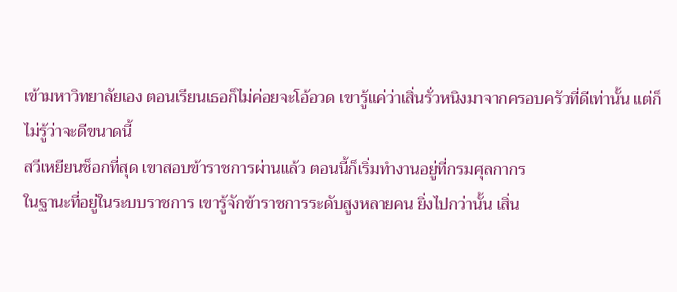เข้ามหาวิทยาลัยเอง ตอนเรียนเธอก็ไม่ค่อยจะโอ้อวด เขารู้แค่ว่าเสิ่นรั่วหนิงมาจากครอบครัวที่ดีเท่านั้น แต่ก็ไม่รู้ว่าจะดีขนาดนี้
สวีเหยียนช็อกที่สุด เขาสอบข้าราชการผ่านแล้ว ตอนนี้ก็เริ่มทำงานอยู่ที่กรมศุลกากร
ในฐานะที่อยู่ในระบบราชการ เขารู้จักข้าราชการระดับสูงหลายคน ยิ่งไปกว่านั้น เสิ่น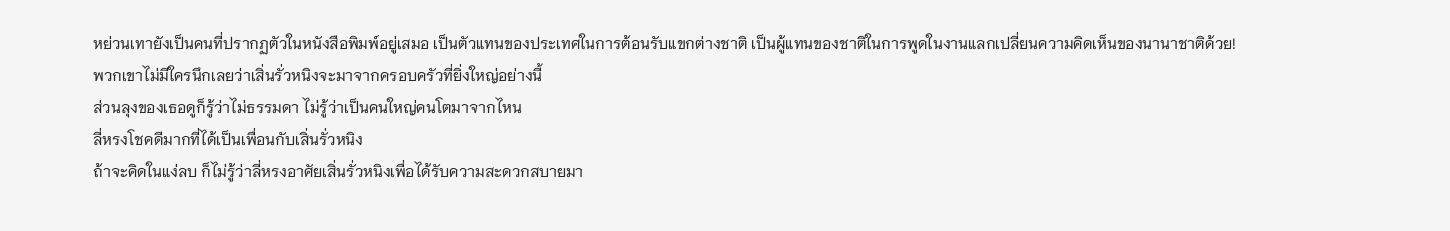หย่วนเทายังเป็นคนที่ปรากฏตัวในหนังสือพิมพ์อยู่เสมอ เป็นตัวแทนของประเทศในการต้อนรับแขกต่างชาติ เป็นผู้แทนของชาติในการพูดในงานแลกเปลี่ยนความคิดเห็นของนานาชาติด้วย!
พวกเขาไม่มีใครนึกเลยว่าเสิ่นรั่วหนิงจะมาจากครอบครัวที่ยิ่งใหญ่อย่างนี้
ส่วนลุงของเธอดูก็รู้ว่าไม่ธรรมดา ไม่รู้ว่าเป็นคนใหญ่คนโตมาจากไหน
ลี่หรงโชคดีมากที่ได้เป็นเพื่อนกับเสิ่นรั่วหนิง
ถ้าจะคิดในแง่ลบ ก็ไม่รู้ว่าลี่หรงอาศัยเสิ่นรั่วหนิงเพื่อได้รับความสะดวกสบายมา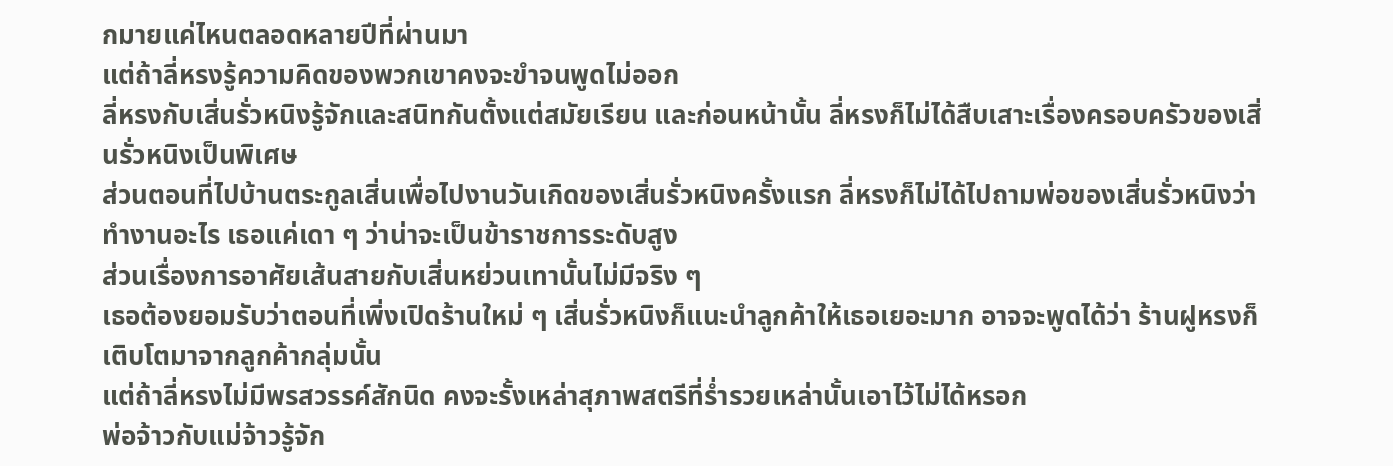กมายแค่ไหนตลอดหลายปีที่ผ่านมา
แต่ถ้าลี่หรงรู้ความคิดของพวกเขาคงจะขำจนพูดไม่ออก
ลี่หรงกับเสิ่นรั่วหนิงรู้จักและสนิทกันตั้งแต่สมัยเรียน และก่อนหน้านั้น ลี่หรงก็ไม่ได้สืบเสาะเรื่องครอบครัวของเสิ่นรั่วหนิงเป็นพิเศษ
ส่วนตอนที่ไปบ้านตระกูลเสิ่นเพื่อไปงานวันเกิดของเสิ่นรั่วหนิงครั้งแรก ลี่หรงก็ไม่ได้ไปถามพ่อของเสิ่นรั่วหนิงว่าทำงานอะไร เธอแค่เดา ๆ ว่าน่าจะเป็นข้าราชการระดับสูง
ส่วนเรื่องการอาศัยเส้นสายกับเสิ่นหย่วนเทานั้นไม่มีจริง ๆ
เธอต้องยอมรับว่าตอนที่เพิ่งเปิดร้านใหม่ ๆ เสิ่นรั่วหนิงก็แนะนำลูกค้าให้เธอเยอะมาก อาจจะพูดได้ว่า ร้านฝูหรงก็เติบโตมาจากลูกค้ากลุ่มนั้น
แต่ถ้าลี่หรงไม่มีพรสวรรค์สักนิด คงจะรั้งเหล่าสุภาพสตรีที่ร่ำรวยเหล่านั้นเอาไว้ไม่ได้หรอก
พ่อจ้าวกับแม่จ้าวรู้จัก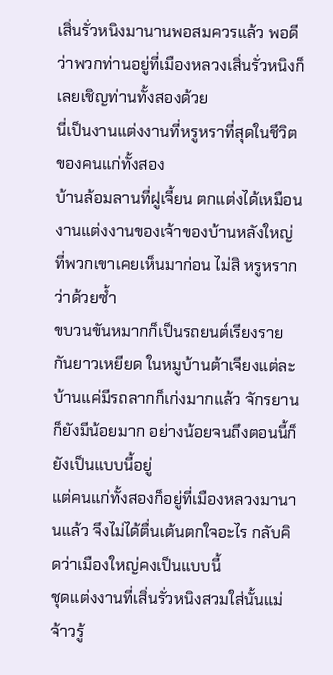เสิ่นรั่วหนิงมานานพอสมควรแล้ว พอดีว่าพวกท่านอยู่ที่เมืองหลวงเสิ่นรั่วหนิงก็เลยเชิญท่านทั้งสองด้วย
นี่เป็นงานแต่งงานที่หรูหราที่สุดในชีวิตของคนแก่ทั้งสอง
บ้านล้อมลานที่ฝูเจี้ยน ตกแต่งได้เหมือนงานแต่งงานของเจ้าของบ้านหลังใหญ่ที่พวกเขาเคยเห็นมาก่อน ไม่สิ หรูหรากว่าด้วยซ้ำ
ขบวนขันหมากก็เป็นรถยนต์เรียงรายกันยาวเหยียด ในหมูบ้านต้าเจียงแต่ละบ้านแค่มีรถลากก็เก่งมากแล้ว จักรยานก็ยังมีน้อยมาก อย่างน้อยจนถึงตอนนี้ก็ยังเป็นแบบนี้อยู่
แต่คนแก่ทั้งสองก็อยู่ที่เมืองหลวงมานานแล้ว จึงไม่ได้ตื่นเต้นตกใจอะไร กลับคิดว่าเมืองใหญ่คงเป็นแบบนี้
ชุดแต่งงานที่เสิ่นรั่วหนิงสวมใส่นั้นแม่จ้าวรู้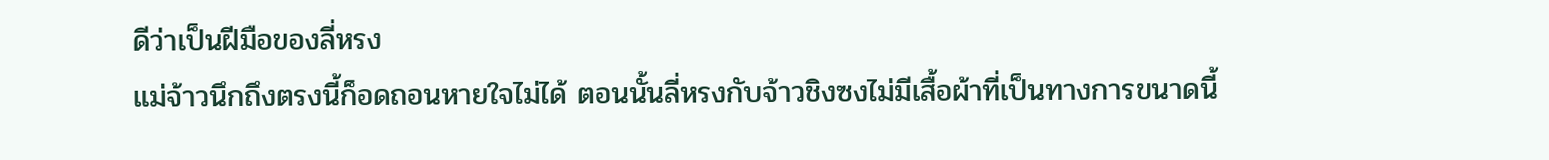ดีว่าเป็นฝีมือของลี่หรง
แม่จ้าวนึกถึงตรงนี้ก็อดถอนหายใจไม่ได้ ตอนนั้นลี่หรงกับจ้าวชิงซงไม่มีเสื้อผ้าที่เป็นทางการขนาดนี้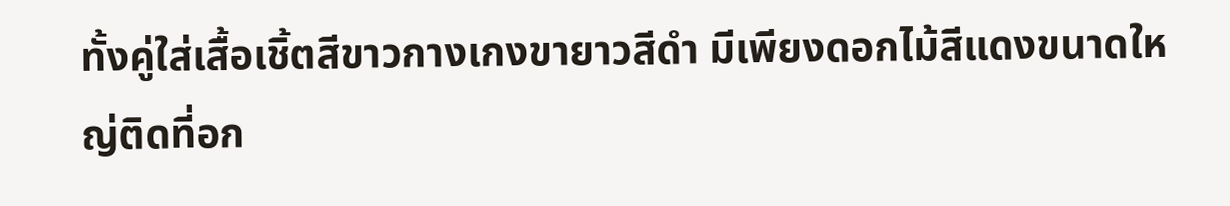ทั้งคู่ใส่เสื้อเชิ้ตสีขาวกางเกงขายาวสีดำ มีเพียงดอกไม้สีแดงขนาดใหญ่ติดที่อก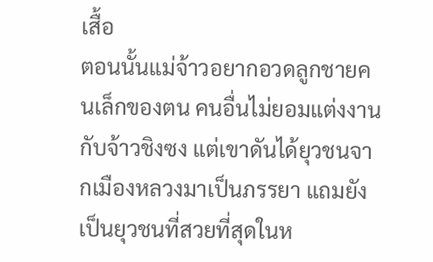เสื้อ
ตอนนั้นแม่จ้าวอยากอวดลูกชายคนเล็กของตน คนอื่นไม่ยอมแต่งงานกับจ้าวชิงซง แต่เขาดันได้ยุวชนจากเมืองหลวงมาเป็นภรรยา แถมยังเป็นยุวชนที่สวยที่สุดในห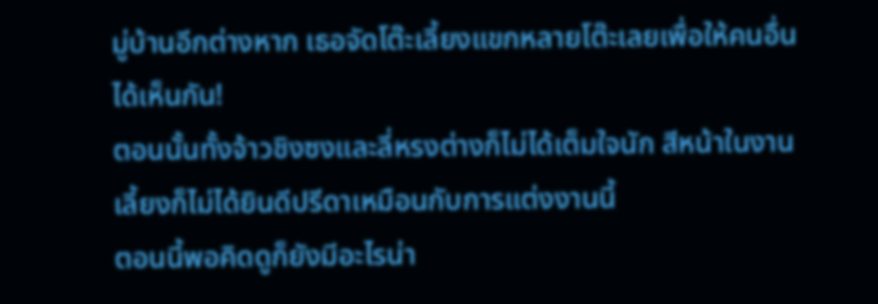มู่บ้านอีกต่างหาก เธอจัดโต๊ะเลี้ยงแขกหลายโต๊ะเลยเพื่อให้คนอื่นได้เห็นกัน!
ตอนนั้นทั้งจ้าวชิงซงและลี่หรงต่างก็ไม่ได้เต็มใจนัก สีหน้าในงานเลี้ยงก็ไม่ได้ยินดีปรีดาเหมือนกับการแต่งงานนี้
ตอนนี้พอคิดดูก็ยังมีอะไรน่า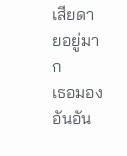เสียดายอยู่มาก
เธอมองอันอัน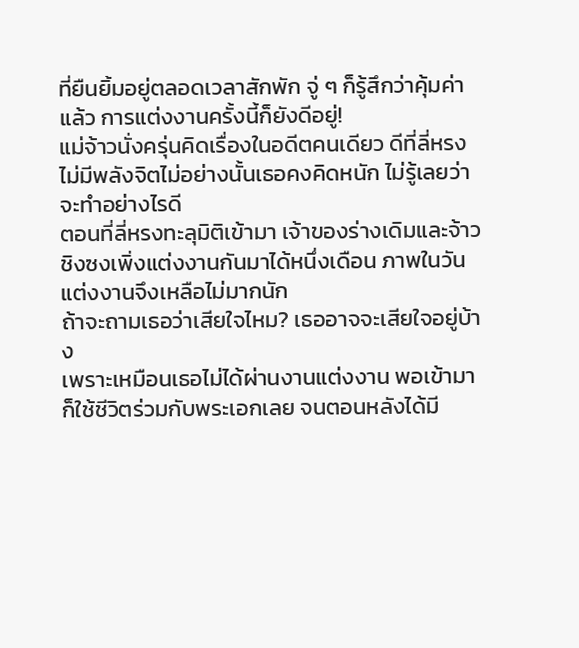ที่ยืนยิ้มอยู่ตลอดเวลาสักพัก จู่ ๆ ก็รู้สึกว่าคุ้มค่าแล้ว การแต่งงานครั้งนี้ก็ยังดีอยู่!
แม่จ้าวนั่งครุ่นคิดเรื่องในอดีตคนเดียว ดีที่ลี่หรงไม่มีพลังจิตไม่อย่างนั้นเธอคงคิดหนัก ไม่รู้เลยว่าจะทำอย่างไรดี
ตอนที่ลี่หรงทะลุมิติเข้ามา เจ้าของร่างเดิมและจ้าวชิงซงเพิ่งแต่งงานกันมาได้หนึ่งเดือน ภาพในวันแต่งงานจึงเหลือไม่มากนัก
ถ้าจะถามเธอว่าเสียใจไหม? เธออาจจะเสียใจอยู่บ้าง
เพราะเหมือนเธอไม่ได้ผ่านงานแต่งงาน พอเข้ามาก็ใช้ชีวิตร่วมกับพระเอกเลย จนตอนหลังได้มี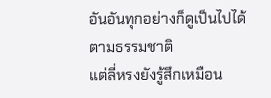อันอันทุกอย่างก็ดูเป็นไปได้ตามธรรมชาติ
แต่ลี่หรงยังรู้สึกเหมือน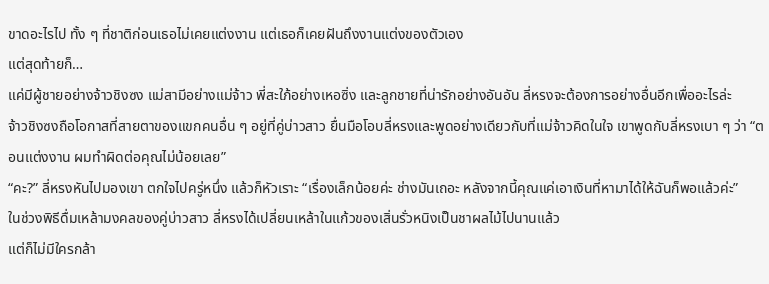ขาดอะไรไป ทั้ง ๆ ที่ชาติก่อนเธอไม่เคยแต่งงาน แต่เธอก็เคยฝันถึงงานแต่งของตัวเอง
แต่สุดท้ายก็…
แค่มีผู้ชายอย่างจ้าวชิงซง แม่สามีอย่างแม่จ้าว พี่สะใภ้อย่างเหอซิ่ง และลูกชายที่น่ารักอย่างอันอัน ลี่หรงจะต้องการอย่างอื่นอีกเพื่ออะไรล่ะ
จ้าวชิงซงถือโอกาสที่สายตาของแขกคนอื่น ๆ อยู่ที่คู่บ่าวสาว ยื่นมือโอบลี่หรงและพูดอย่างเดียวกับที่แม่จ้าวคิดในใจ เขาพูดกับลี่หรงเบา ๆ ว่า “ตอนแต่งงาน ผมทำผิดต่อคุณไม่น้อยเลย”
“คะ?” ลี่หรงหันไปมองเขา ตกใจไปครู่หนึ่ง แล้วก็หัวเราะ “เรื่องเล็กน้อยค่ะ ช่างมันเถอะ หลังจากนี้คุณแค่เอาเงินที่หามาได้ให้ฉันก็พอแล้วค่ะ”
ในช่วงพิธีดื่มเหล้ามงคลของคู่บ่าวสาว ลี่หรงได้เปลี่ยนเหล้าในแก้วของเสิ่นรั่วหนิงเป็นชาผลไม้ไปนานแล้ว
แต่ก็ไม่มีใครกล้า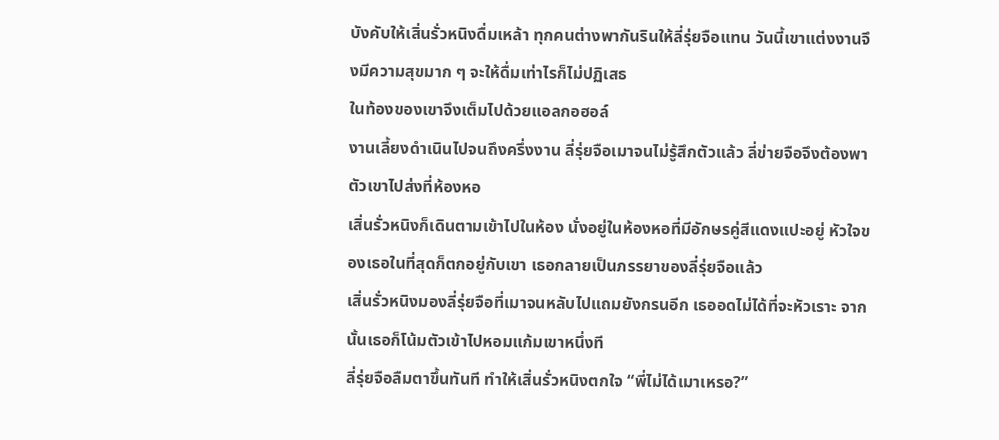บังคับให้เสิ่นรั่วหนิงดื่มเหล้า ทุกคนต่างพากันรินให้ลี่รุ่ยจือแทน วันนี้เขาแต่งงานจึงมีความสุขมาก ๆ จะให้ดื่มเท่าไรก็ไม่ปฏิเสธ
ในท้องของเขาจึงเต็มไปด้วยแอลกอฮอล์
งานเลี้ยงดำเนินไปจนถึงครึ่งงาน ลี่รุ่ยจือเมาจนไม่รู้สึกตัวแล้ว ลี่ข่ายจือจึงต้องพาตัวเขาไปส่งที่ห้องหอ
เสิ่นรั่วหนิงก็เดินตามเข้าไปในห้อง นั่งอยู่ในห้องหอที่มีอักษรคู่สีแดงแปะอยู่ หัวใจของเธอในที่สุดก็ตกอยู่กับเขา เธอกลายเป็นภรรยาของลี่รุ่ยจือแล้ว
เสิ่นรั่วหนิงมองลี่รุ่ยจือที่เมาจนหลับไปแถมยังกรนอีก เธออดไม่ได้ที่จะหัวเราะ จากนั้นเธอก็โน้มตัวเข้าไปหอมแก้มเขาหนึ่งที
ลี่รุ่ยจือลืมตาขึ้นทันที ทำให้เสิ่นรั่วหนิงตกใจ “พี่ไม่ได้เมาเหรอ?”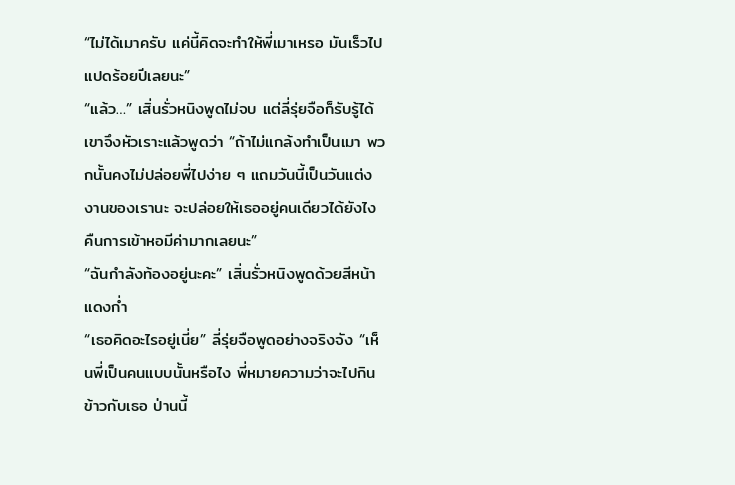“ไม่ได้เมาครับ แค่นี้คิดจะทำให้พี่เมาเหรอ มันเร็วไปแปดร้อยปีเลยนะ”
“แล้ว…” เสิ่นรั่วหนิงพูดไม่จบ แต่ลี่รุ่ยจือก็รับรู้ได้ เขาจึงหัวเราะแล้วพูดว่า “ถ้าไม่แกล้งทำเป็นเมา พวกนั้นคงไม่ปล่อยพี่ไปง่าย ๆ แถมวันนี้เป็นวันแต่งงานของเรานะ จะปล่อยให้เธออยู่คนเดียวได้ยังไง คืนการเข้าหอมีค่ามากเลยนะ”
“ฉันกำลังท้องอยู่นะคะ” เสิ่นรั่วหนิงพูดด้วยสีหน้าแดงก่ำ
“เธอคิดอะไรอยู่เนี่ย” ลี่รุ่ยจือพูดอย่างจริงจัง “เห็นพี่เป็นคนแบบนั้นหรือไง พี่หมายความว่าจะไปกินข้าวกับเธอ ป่านนี้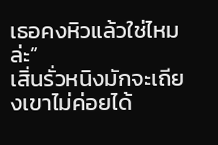เธอคงหิวแล้วใช่ไหมล่ะ”
เสิ่นรั่วหนิงมักจะเถียงเขาไม่ค่อยได้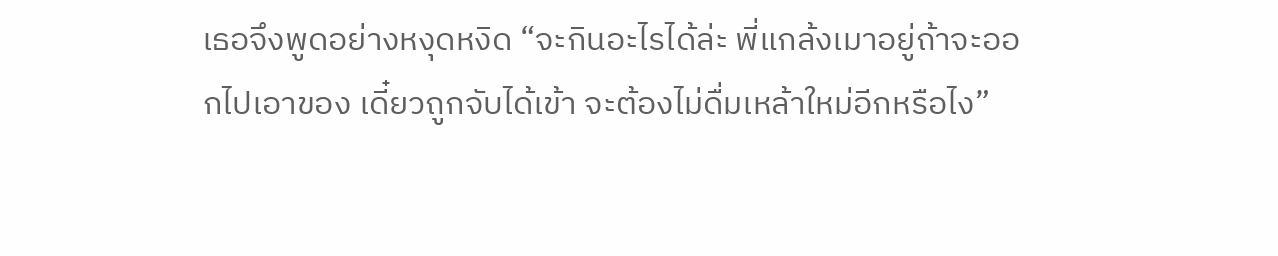เธอจึงพูดอย่างหงุดหงิด “จะกินอะไรได้ล่ะ พี่แกล้งเมาอยู่ถ้าจะออกไปเอาของ เดี๋ยวถูกจับได้เข้า จะต้องไม่ดื่มเหล้าใหม่อีกหรือไง”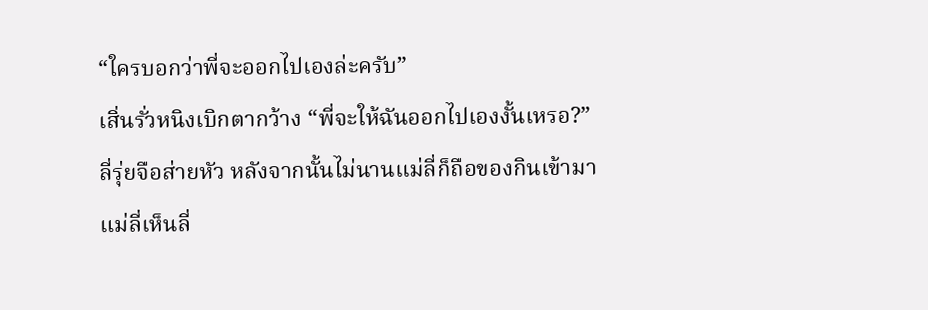“ใครบอกว่าพี่จะออกไปเองล่ะครับ”
เสิ่นรั่วหนิงเบิกตากว้าง “พี่จะให้ฉันออกไปเองงั้นเหรอ?”
ลี่รุ่ยจือส่ายหัว หลังจากนั้นไม่นานแม่ลี่ก็ถือของกินเข้ามา
แม่ลี่เห็นลี่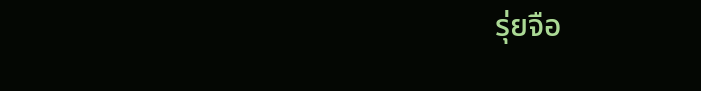รุ่ยจือ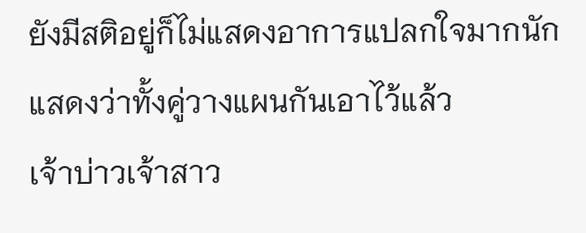ยังมีสติอยู่ก็ไม่แสดงอาการแปลกใจมากนัก แสดงว่าทั้งคู่วางแผนกันเอาไว้แล้ว
เจ้าบ่าวเจ้าสาว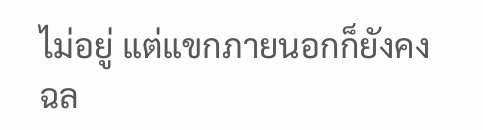ไม่อยู่ แต่แขกภายนอกก็ยังคงฉล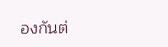องกันต่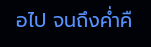อไป จนถึงค่ำคื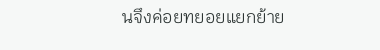นจึงค่อยทยอยแยกย้าย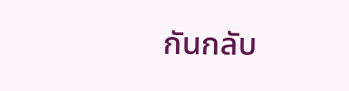กันกลับ